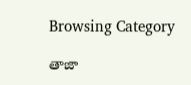Browsing Category

తాజా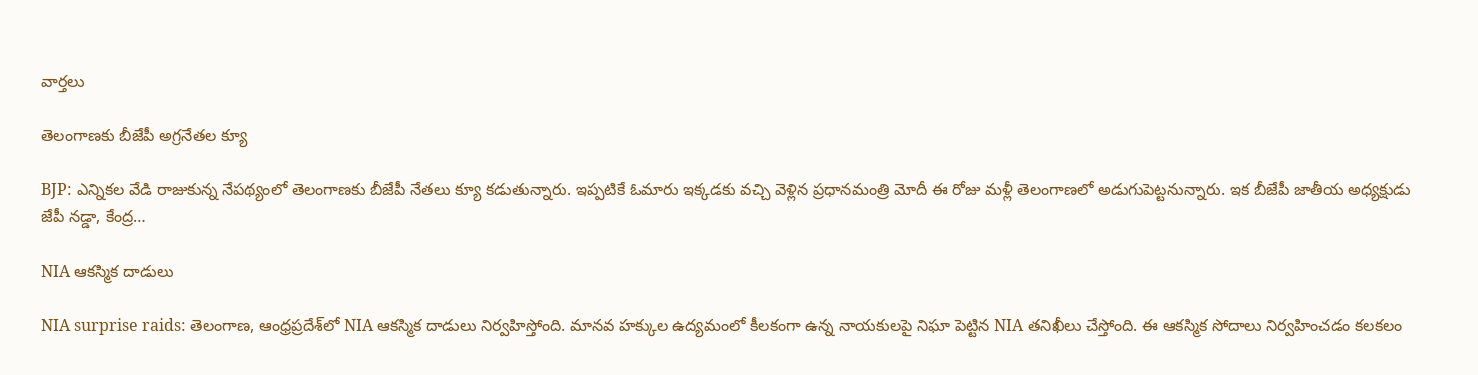వార్తలు

తెలంగాణ‌కు బీజేపీ అగ్ర‌నేత‌ల క్యూ

BJP: ఎన్నిక‌ల వేడి రాజుకున్న నేప‌థ్యంలో తెలంగాణ‌కు బీజేపీ నేత‌లు క్యూ క‌డుతున్నారు. ఇప్ప‌టికే ఓమారు ఇక్క‌డ‌కు వ‌చ్చి వెళ్లిన ప్ర‌ధాన‌మంత్రి మోదీ ఈ రోజు మ‌ళ్లీ తెలంగాణ‌లో అడుగుపెట్ట‌నున్నారు. ఇక బీజేపీ జాతీయ అధ్యక్షుడు జేపీ నడ్డా, కేంద్ర…

NIA ఆకస్మిక దాడులు

NIA surprise raids: తెలంగాణ‌, ఆంధ్ర‌ప్ర‌దేశ్‌లో NIA ఆకస్మిక దాడులు నిర్వహిస్తోంది. మానవ హక్కుల ఉద్యమంలో కీలకంగా ఉన్న నాయకులపై నిఘా పెట్టిన NIA తనిఖీలు చేస్తోంది. ఈ ఆకస్మిక సోదాలు నిర్వహించడం కలకలం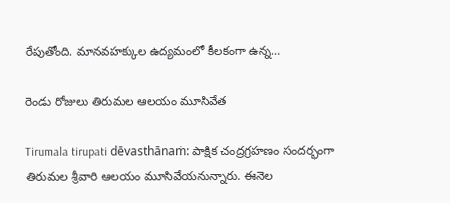రేపుతోంది. మానవహక్కుల ఉద్యమంలో కీలకంగా ఉన్న…

రెండు రోజులు తిరుమ‌ల ఆల‌యం మూసివేత‌

Tirumala tirupati dēvasthānaṁ: పాక్షిక చంద్ర‌గ్ర‌హ‌ణం సంద‌ర్భంగా తిరుమ‌ల శ్రీ‌వారి ఆల‌యం మూసివేయ‌నున్నారు. ఈనెల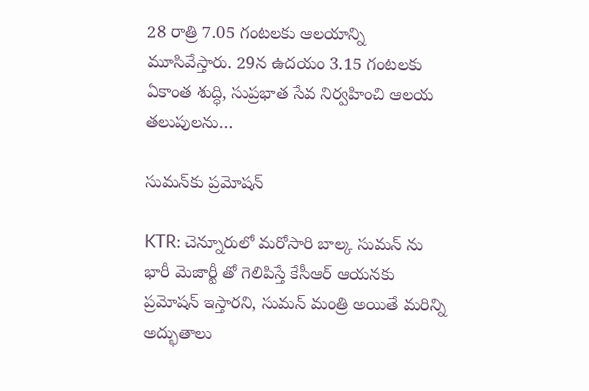28 రాత్రి 7.05 గంటలకు ఆల‌యాన్ని మూసివేస్తారు. 29న ఉద‌యం 3.15 గంటలకు ఏకాంత శుద్ధి, సుప్రభాత సేవ నిర్వహించి ఆలయ తలుపులను…

సుమ‌న్‌కు ప్ర‌మోష‌న్

KTR: చెన్నూరులో మరోసారి బాల్క సుమన్ ను భారీ మెజార్టీ తో గెలిపిస్తే కేసీఆర్ ఆయ‌న‌కు ప్రమోషన్ ఇస్తారని, సుమ‌న్ మంత్రి అయితే మ‌రిన్ని అద్భుతాలు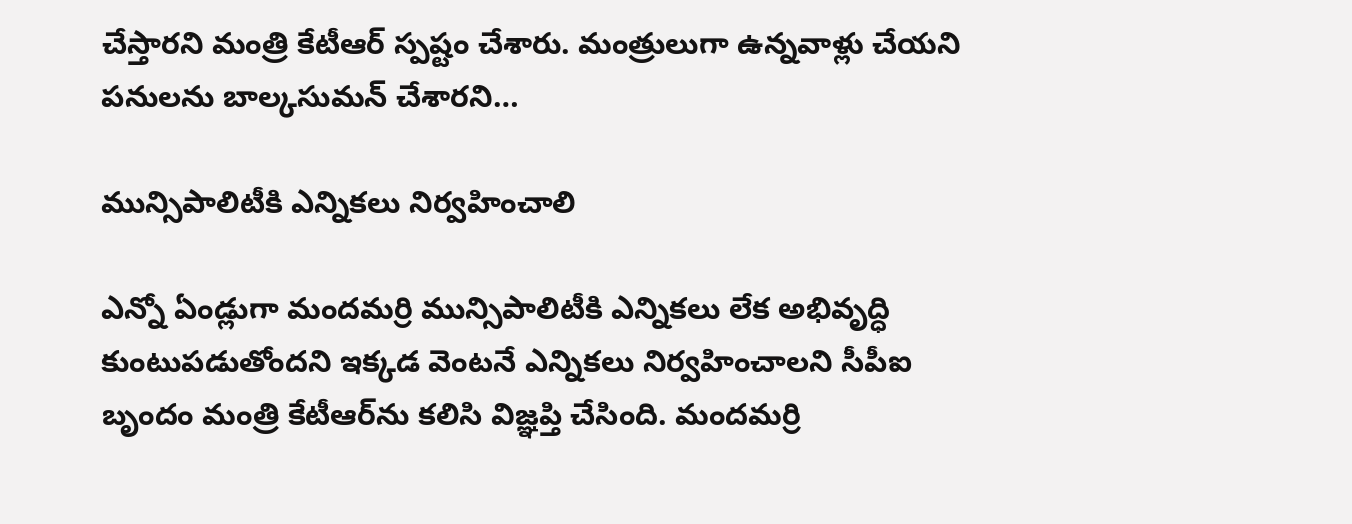చేస్తార‌ని మంత్రి కేటీఆర్ స్ప‌ష్టం చేశారు. మంత్రులుగా ఉన్నవాళ్లు చేయని పనులను బాల్కసుమన్‌ చేశారని…

మున్సిపాలిటీకి ఎన్నిక‌లు నిర్వ‌హించాలి

ఎన్నో ఏండ్లుగా మంద‌మ‌ర్రి మున్సిపాలిటీకి ఎన్నిక‌లు లేక అభివృద్ధి కుంటుప‌డుతోంద‌ని ఇక్క‌డ వెంట‌నే ఎన్నిక‌లు నిర్వ‌హించాల‌ని సీపీఐ బృందం మంత్రి కేటీఆర్‌ను క‌లిసి విజ్ఞ‌ప్తి చేసింది. మంద‌మ‌ర్రి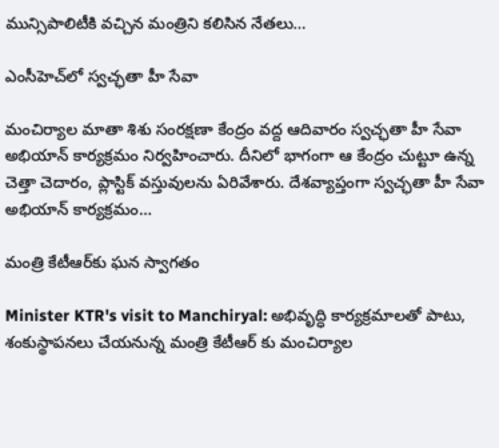మున్సిపాలిటీకి వ‌చ్చిన మంత్రిని క‌లిసిన నేత‌లు…

ఎంసీహెచ్‌లో స్వచ్ఛతా హీ సేవా

మంచిర్యాల మాతా శిశు సంర‌క్షణా కేంద్రం వ‌ద్ద ఆదివారం స్వచ్ఛతా హీ సేవా అభియాన్ కార్యక్రమం నిర్వ‌హించారు. దీనిలో భాగంగా ఆ కేంద్రం చుట్టూ ఉన్న చెత్తా చెదారం, ప్లాస్టిక్ వ‌స్తువుల‌ను ఏరివేశారు. దేశ‌వ్యాప్తంగా స్వచ్ఛతా హీ సేవా అభియాన్ కార్యక్రమం…

మంత్రి కేటీఆర్‌కు ఘ‌న స్వాగ‌తం

Minister KTR's visit to Manchiryal: అభివృద్ధి కార్య‌క్ర‌మాల‌తో పాటు, శంకుస్థాప‌న‌లు చేయ‌నున్న మంత్రి కేటీఆర్ కు మంచిర్యాల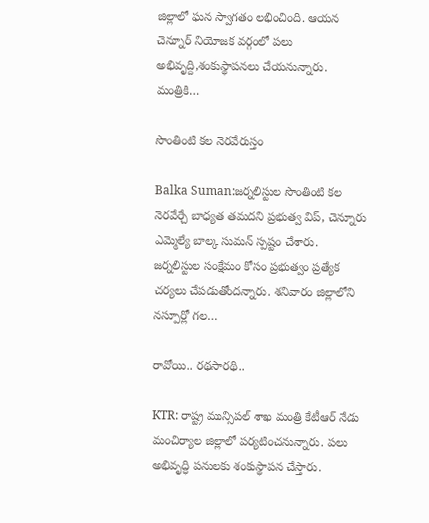జిల్లాలో ఘ‌న స్వాగ‌తం ల‌భించింది. ఆయ‌న చెన్నూర్ నియోజక వర్గంలో పలు అభివృద్ది,శంకుస్థాపనలు చేయ‌నున్నారు. మంత్రికి…

సొంతింటి క‌ల నెర‌వేరుస్తం

Balka Suman:జ‌ర్న‌లిస్టుల సొంతింటి క‌ల నెర‌వేర్చే బాధ్య‌త త‌మ‌ద‌ని ప్ర‌భుత్వ విప్‌, చెన్నూరు ఎమ్మెల్యే బాల్క సుమ‌న్ స్ప‌ష్టం చేశారు. జర్నలిస్టుల సంక్షేమం కోసం ప్రభుత్వం ప్రత్యేక చర్యలు చేపడుతోంద‌న్నారు. శనివారం జిల్లాలోని నస్పూర్లో గల…

రావోయి.. ర‌థ‌సార‌థి..

KTR: రాష్ట్ర మున్సిప‌ల్ శాఖ మంత్రి కేటీఆర్ నేడు మంచిర్యాల జిల్లాలో ప‌ర్య‌టించ‌నున్నారు. ప‌లు అభివృద్ధి ప‌నుల‌కు శంకుస్థాప‌న చేస్తారు.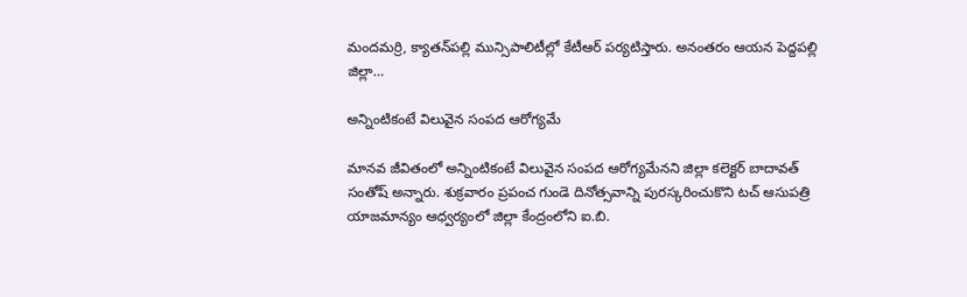మంద‌మ‌ర్రి, క్యాత‌న్‌ప‌ల్లి మున్సిపాలిటీల్లో కేటీఆర్ ప‌ర్య‌టిస్తారు. అనంత‌రం ఆయ‌న పెద్ద‌ప‌ల్లి జిల్లా…

అన్నింటికంటే విలువైన సంపద ఆరోగ్యమే

మానవ జీవితంలో అన్నింటికంటే విలువైన సంపద ఆరోగ్యమేనని జిల్లా కలెక్టర్ బాదావత్ సంతోష్ అన్నారు. శుక్రవారం ప్రపంచ గుండె దినోత్సవాన్ని పురస్కరించుకొని టచ్ ఆసుపత్రి యాజమాన్యం ఆధ్వర్యంలో జిల్లా కేంద్రంలోని ఐ.బి.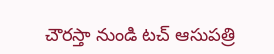చౌరస్తా నుండి టచ్ ఆసుపత్రి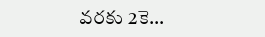వరకు 2కె…